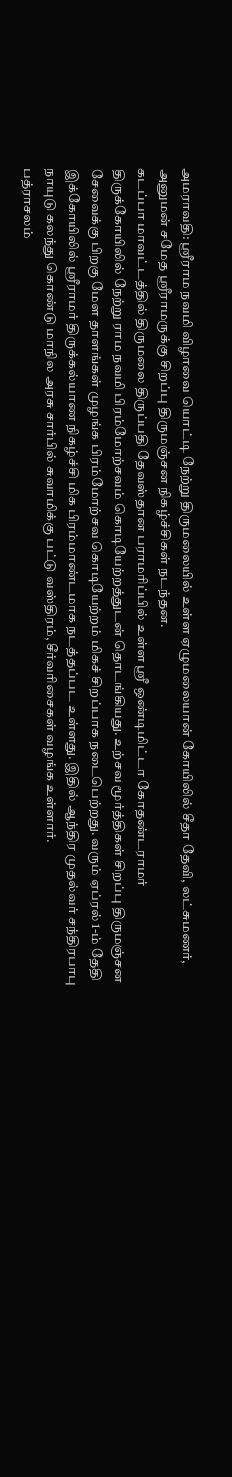அமராவதி: ஸ்ரீராம நவமி விழாவை யொட்டி நேற்று திருமலையில் உள்ள ஏழுமலையான் கோயிலில் சீதா தேவி, லட்சுமணர், அனுமன் சமேத ஸ்ரீராமருக்கு சிறப்பு திருமஞ்சன நிகழ்ச்சிகள் நடந்தன.
கடப்பா மாவட்டத்தில் திருமலை திருப்பதி தேவஸ்தான பராமரிப்பில் உள்ள ஸ்ரீ ஒண்டிமிட்டா கோதண்டராமர் திருக்கோயிலில் நேற்று ராம நவமி பிரம்மோற்சவம் கொடியேற்றத்துடன் தொடங்கியது. உற்சவ மூர்த்திகள் சிறப்பு திருமஞ்சன சேவைக்கு பிறகு மேள தாளங்கள் முழங்க பிரம்மோற்சவ கொடியேற்றம் மிகச் சிறப்பாக நடைபெற்றது. வரும் ஏப்ரல் 1-ம் தேதி இக்கோயிலில் ஸ்ரீராமர் திருக்கல்யாண நிகழ்ச்சி மிக பிரம்மாண்டமாக நடத்தப்பட உள்ளது. இதில் ஆந்திர முதல்வர் சந்திரபாபு நாயுடு கலந்து கொண்டு மாநில அரசு சார்பில் சுவாமிக்கு பட்டு வஸ்திரம், சீர்வரிசைகள் வழங்க உள்ளார்.
பத்ராசலம்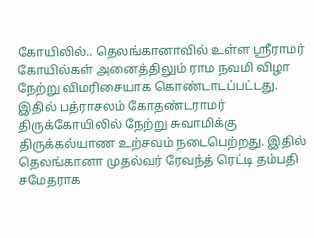கோயிலில்.. தெலங்கானாவில் உள்ள ஸ்ரீராமர் கோயில்கள் அனைத்திலும் ராம நவமி விழா நேற்று விமரிசையாக கொண்டாடப்பட்டது. இதில் பத்ராசலம் கோதண்டராமர் திருக்கோயிலில் நேற்று சுவாமிக்கு திருக்கல்யாண உற்சவம் நடைபெற்றது. இதில் தெலங்கானா முதல்வர் ரேவந்த் ரெட்டி தம்பதி சமேதராக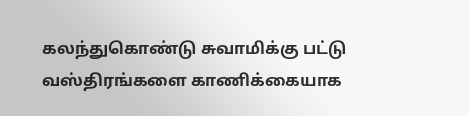கலந்துகொண்டு சுவாமிக்கு பட்டு வஸ்திரங்களை காணிக்கையாக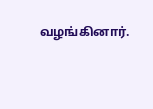வழங்கினார்.